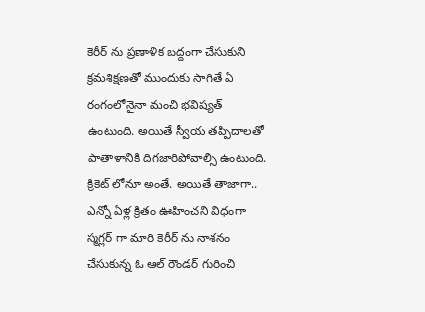కెరీర్ ను ప్రణాళిక బద్దంగా చేసుకుని క్రమశిక్షణతో ముందుకు సాగితే ఏ రంగంలోనైనా మంచి భవిష్యత్ ఉంటుంది. అయితే స్వీయ తప్పిదాలతో పాతాళానికి దిగజారిపోవాల్సి ఉంటుంది. క్రికెట్ లోనూ అంతే. అయితే తాజాగా.. ఎన్నో ఏళ్ల క్రితం ఊహించని విధంగా స్మగ్లర్ గా మారి కెరీర్ ను నాశనం చేసుకున్న ఓ ఆల్ రౌండర్ గురించి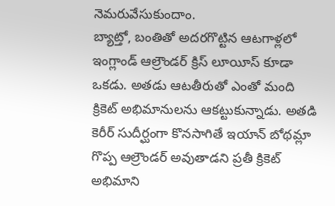నెమరువేసుకుందాం.
బ్యాట్తో, బంతితో అదరగొట్టిన ఆటగాళ్లలో ఇంగ్లాండ్ ఆల్రౌండర్ క్రిస్ లూయీస్ కూడా ఒకడు. అతడు ఆటతీరుతో ఎంతో మంది క్రికెట్ అభిమానులను ఆకట్టుకున్నాడు. అతడి కెరీర్ సుదీర్ఘంగా కొనసాగితే ఇయాన్ బోథమ్లా గొప్ప ఆల్రౌండర్ అవుతాడని ప్రతీ క్రికెట్ అభిమాని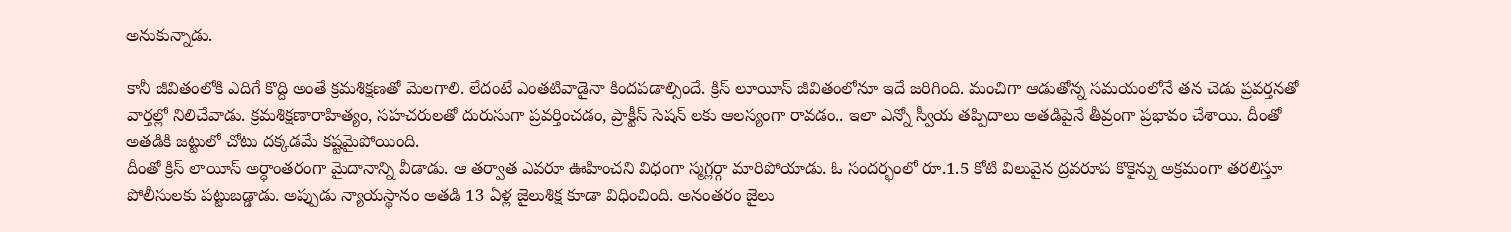అనుకున్నాడు.

కానీ జీవితంలోకి ఎదిగే కొద్ది అంతే క్రమశిక్షణతో మెలగాలి. లేదంటే ఎంతటివాడైనా కిందపడాల్సిందే. క్రిస్ లూయీస్ జీవితంలోనూ ఇదే జరిగింది. మంచిగా ఆడుతోన్న సమయంలోనే తన చెడు ప్రవర్తనతో వార్తల్లో నిలిచేవాడు. క్రమశిక్షణారాహిత్యం, సహచరులతో దురుసుగా ప్రవర్తించడం, ప్రాక్టీస్ సెషన్ లకు ఆలస్యంగా రావడం.. ఇలా ఎన్నో స్వీయ తప్పిదాలు అతడిపైనే తీవ్రంగా ప్రభావం చేశాయి. దీంతో అతడికి జట్టులో చోటు దక్కడమే కష్టమైపోయింది.
దీంతో క్రిస్ లాయీస్ అర్ధాంతరంగా మైదానాన్ని వీడాడు. ఆ తర్వాత ఎవరూ ఊహించని విధంగా స్మగ్లర్గా మారిపోయాడు. ఓ సందర్భంలో రూ.1.5 కోటి విలువైన ద్రవరూప కొకైన్ను అక్రమంగా తరలిస్తూ పోలీసులకు పట్టుబడ్డాడు. అప్పుడు న్యాయస్థానం అతడి 13 ఏళ్ల జైలుశిక్ష కూడా విధించింది. అనంతరం జైలు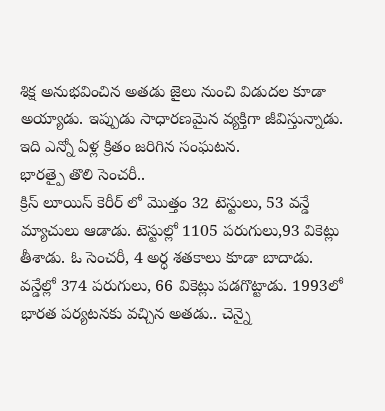శిక్ష అనుభవించిన అతడు జైలు నుంచి విడుదల కూడా అయ్యాడు. ఇప్పుడు సాధారణమైన వ్యక్తిగా జీవిస్తున్నాడు. ఇది ఎన్నో ఏళ్ల క్రితం జరిగిన సంఘటన.
భారత్పై తొలి సెంచరీ..
క్రిస్ లూయిస్ కెరీర్ లో మొత్తం 32 టెస్టులు, 53 వన్డే మ్యాచులు ఆడాడు. టెస్టుల్లో 1105 పరుగులు,93 వికెట్లు తీశాడు. ఓ సెంచరీ, 4 అర్ధ శతకాలు కూడా బాదాడు. వన్డేల్లో 374 పరుగులు, 66 వికెట్లు పడగొట్టాడు. 1993లో భారత పర్యటనకు వచ్చిన అతడు.. చెన్నై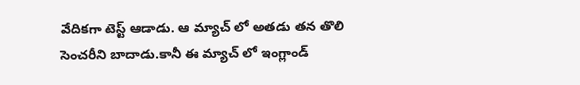వేదికగా టెస్ట్ ఆడాడు. ఆ మ్యాచ్ లో అతడు తన తొలి సెంచరీని బాదాడు.కానీ ఈ మ్యాచ్ లో ఇంగ్లాండ్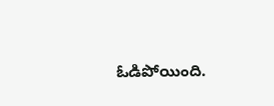ఓడిపోయింది.